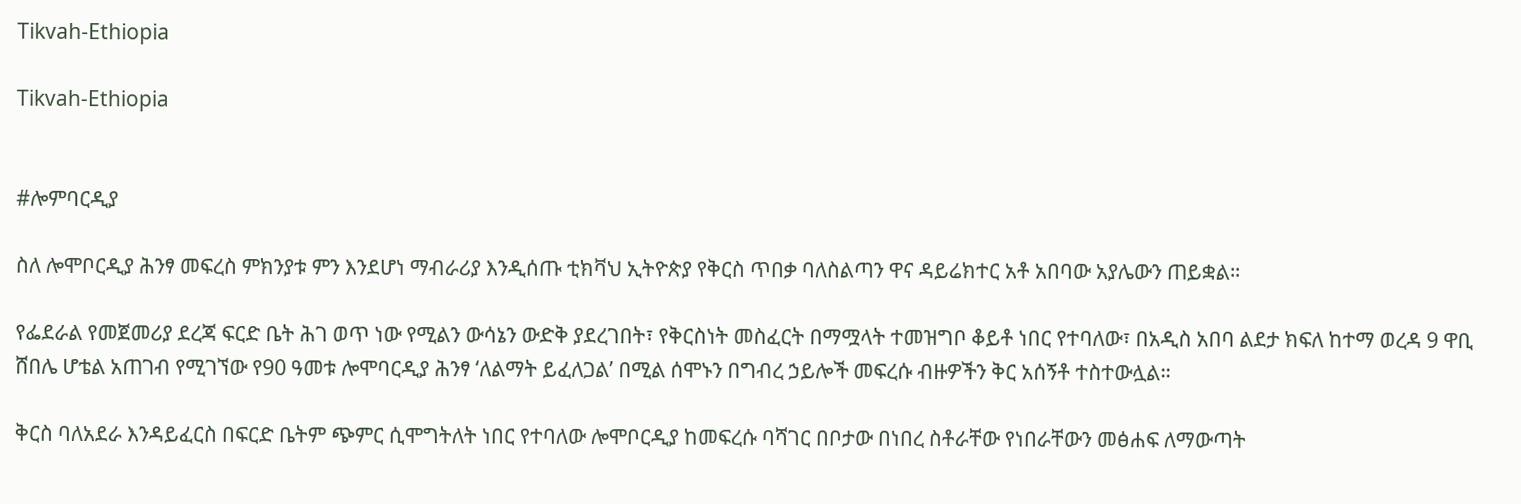Tikvah-Ethiopia

Tikvah-Ethiopia


#ሎምባርዲያ

ስለ ሎሞቦርዲያ ሕንፃ መፍረስ ምክንያቱ ምን እንደሆነ ማብራሪያ እንዲሰጡ ቲክቫህ ኢትዮጵያ የቅርስ ጥበቃ ባለስልጣን ዋና ዳይሬክተር አቶ አበባው አያሌውን ጠይቋል።

የፌደራል የመጀመሪያ ደረጃ ፍርድ ቤት ሕገ ወጥ ነው የሚልን ውሳኔን ውድቅ ያደረገበት፣ የቅርስነት መስፈርት በማሟላት ተመዝግቦ ቆይቶ ነበር የተባለው፣ በአዲስ አበባ ልደታ ክፍለ ከተማ ወረዳ 9 ዋቢ ሸበሌ ሆቴል አጠገብ የሚገኘው የ90 ዓመቱ ሎሞባርዲያ ሕንፃ ‘ለልማት ይፈለጋል’ በሚል ሰሞኑን በግብረ ኃይሎች መፍረሱ ብዙዎችን ቅር አሰኝቶ ተስተውሏል።

ቅርስ ባለአደራ እንዳይፈርስ በፍርድ ቤትም ጭምር ሲሞግትለት ነበር የተባለው ሎሞቦርዲያ ከመፍረሱ ባሻገር በቦታው በነበረ ስቶራቸው የነበራቸውን መፅሐፍ ለማውጣት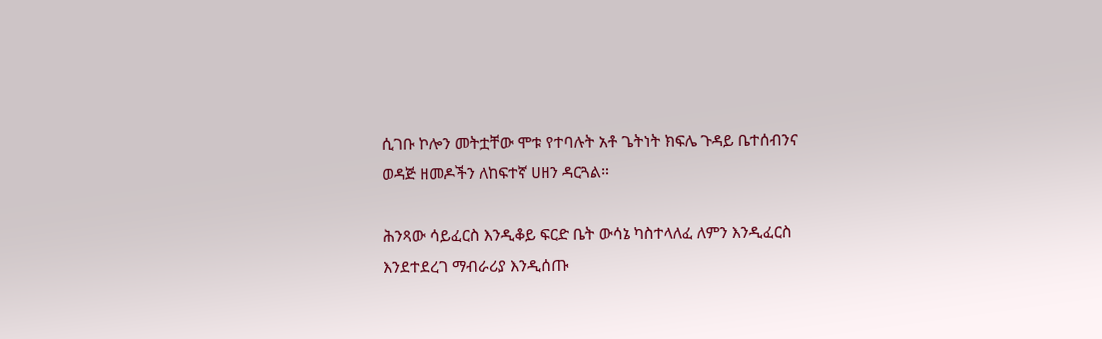ሲገቡ ኮሎን መትቷቸው ሞቱ የተባሉት አቶ ጌትነት ክፍሌ ጉዳይ ቤተሰብንና ወዳጅ ዘመዶችን ለከፍተኛ ሀዘን ዳርጓል።

ሕንጻው ሳይፈርስ እንዲቆይ ፍርድ ቤት ውሳኔ ካስተላለፈ ለምን እንዲፈርስ እንደተደረገ ማብራሪያ እንዲሰጡ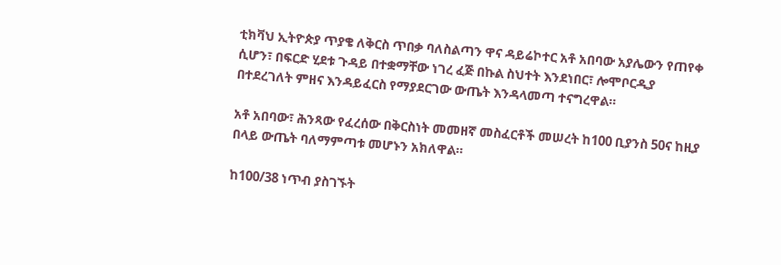ቲክቫህ ኢትዮጵያ ጥያቄ ለቅርስ ጥበቃ ባለስልጣን ዋና ዳይሬኮተር አቶ አበባው አያሌውን የጠየቀ ሲሆን፣ በፍርድ ሂደቱ ጉዳይ በተቋማቸው ነገረ ፈጅ በኩል ስህተት እንደነበር፣ ሎሞቦርዲያ በተደረገለት ምዘና እንዳይፈርስ የማያደርገው ውጤት እንዳላመጣ ተናግረዋል።

አቶ አበባው፣ ሕንጻው የፈረሰው በቅርስነት መመዘኛ መስፈርቶች መሠረት ከ100 ቢያንስ 50ና ከዚያ በላይ ውጤት ባለማምጣቱ መሆኑን አክለዋል።

ከ100/38 ነጥብ ያስገኙት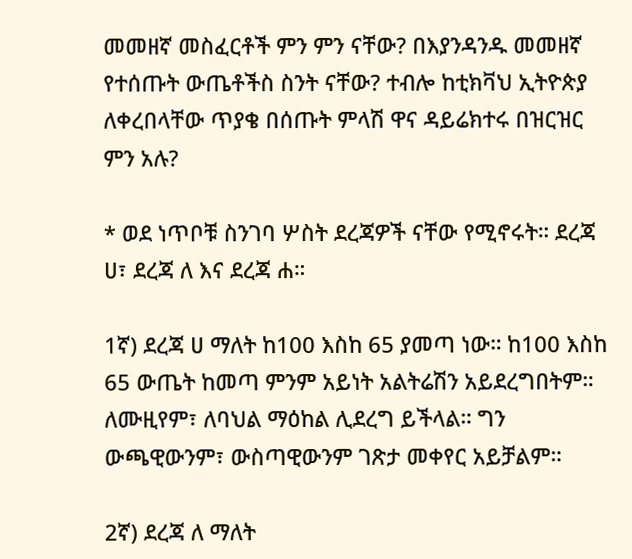መመዘኛ መስፈርቶች ምን ምን ናቸው? በእያንዳንዱ መመዘኛ የተሰጡት ውጤቶችስ ስንት ናቸው? ተብሎ ከቲክቫህ ኢትዮጵያ ለቀረበላቸው ጥያቄ በሰጡት ምላሽ ዋና ዳይሬክተሩ በዝርዝር ምን አሉ?

* ወደ ነጥቦቹ ስንገባ ሦስት ደረጃዎች ናቸው የሚኖሩት። ደረጃ ሀ፣ ደረጃ ለ እና ደረጃ ሐ።

1ኛ) ደረጃ ሀ ማለት ከ100 እስከ 65 ያመጣ ነው። ከ100 እስከ 65 ውጤት ከመጣ ምንም አይነት አልትሬሽን አይደረግበትም። ለሙዚየም፣ ለባህል ማዕከል ሊደረግ ይችላል። ግን ውጫዊውንም፣ ውስጣዊውንም ገጽታ መቀየር አይቻልም።

2ኛ) ደረጃ ለ ማለት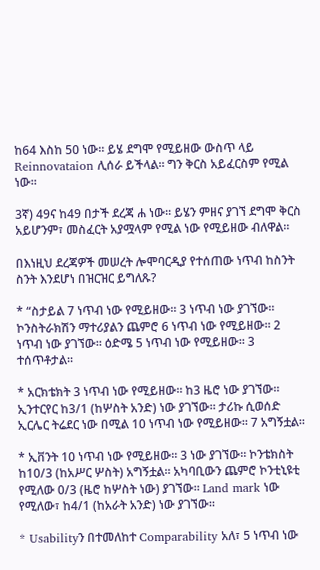ከ64 እስከ 50 ነው። ይሄ ደግሞ የሚይዘው ውስጥ ላይ Reinnovataion ሊሰራ ይችላል። ግን ቅርስ አይፈርስም የሚል ነው።

3ኛ) 49ና ከ49 በታች ደረጃ ሐ ነው። ይሄን ምዘና ያገኘ ደግሞ ቅርስ አይሆንም፣ መስፈርት አያሟላም የሚል ነው የሚይዘው ብለዋል።

በእነዚህ ደረጃዎች መሠረት ሎሞባርዲያ የተሰጠው ነጥብ ከስንት ስንት እንደሆነ በዝርዝር ይግለጹ?

* “ስታይል 7 ነጥብ ነው የሚይዘው። 3 ነጥብ ነው ያገኘው። ኮንስትራክሽን ማተሪያልን ጨምሮ 6 ነጥብ ነው የሚይዘው። 2 ነጥብ ነው ያገኘው። ዕድሜ 5 ነጥብ ነው የሚይዘው። 3 ተሰጥቶታል።

* አርክቴክት 3 ነጥብ ነው የሚይዘው። ከ3 ዜሮ ነው ያገኘው። ኢንተርየር ከ3/1 (ከሦስት አንድ) ነው ያገኘው። ታሪኩ ሲወሰድ ኢርሌር ትሬደር ነው በሚል 10 ነጥብ ነው የሚይዘው። 7 አግኝቷል።

* ኢቨንት 10 ነጥብ ነው የሚይዘው። 3 ነው ያገኘው። ኮንቴክስት ከ10/3 (ከአሥር ሦስት) አግኝቷል። አካባቢውን ጨምሮ ኮንቲኒዩቲ የሚለው 0/3 (ዜሮ ከሦስት ነው) ያገኘው። Land mark ነው የሚለው፣ ከ4/1 (ከአራት አንድ) ነው ያገኘው።

* Usabilityን በተመለከተ Comparability አለ፣ 5 ነጥብ ነው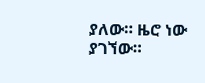ያለው። ዜሮ ነው ያገኘው።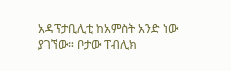አዳፕታቢሊቲ ከአምስት አንድ ነው ያገኘው። ቦታው ፐብሊክ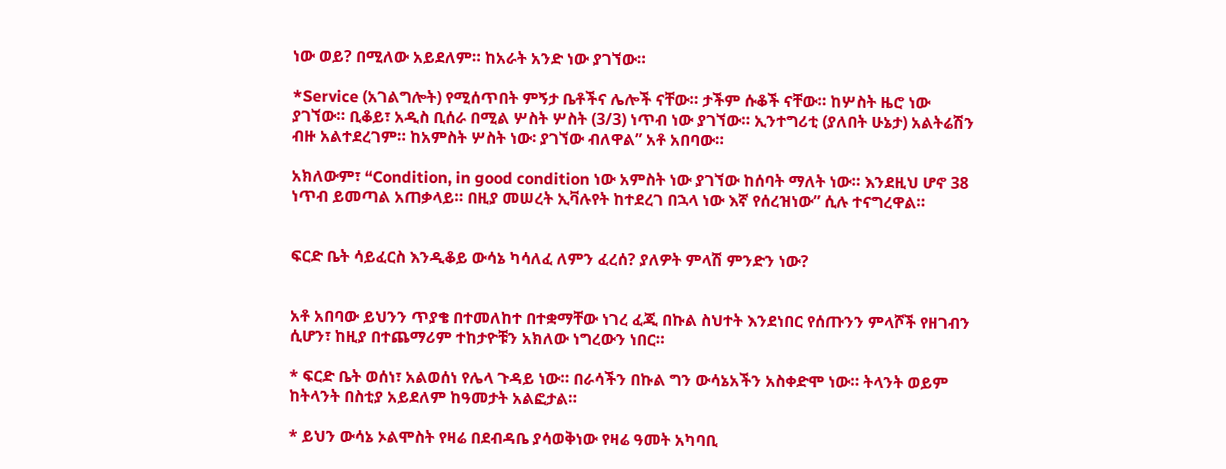ነው ወይ? በሚለው አይደለም። ከአራት አንድ ነው ያገኘው።

*Service (አገልግሎት) የሚሰጥበት ምኝታ ቤቶችና ሌሎች ናቸው። ታችም ሱቆች ናቸው። ከሦስት ዜሮ ነው ያገኘው። ቢቆይ፣ አዲስ ቢሰራ በሚል ሦስት ሦስት (3/3) ነጥብ ነው ያገኘው። ኢንተግሪቲ (ያለበት ሁኔታ) አልትሬሽን ብዙ አልተደረገም። ከአምስት ሦስት ነው፡ ያገኘው ብለዋል” አቶ አበባው።

አክለውም፣ “Condition, in good condition ነው አምስት ነው ያገኘው ከሰባት ማለት ነው። እንደዚህ ሆኖ 38 ነጥብ ይመጣል አጠቃላይ። በዚያ መሠረት ኢቫሉየት ከተደረገ በኋላ ነው እኛ የሰረዝነው” ሲሉ ተናግረዋል።


ፍርድ ቤት ሳይፈርስ እንዲቆይ ውሳኔ ካሳለፈ ለምን ፈረሰ? ያለዎት ምላሽ ምንድን ነው?


አቶ አበባው ይህንን ጥያቄ በተመለከተ በተቋማቸው ነገረ ፈጂ በኩል ስህተት እንደነበር የሰጡንን ምላሾች የዘገብን ሲሆን፣ ከዚያ በተጨማሪም ተከታዮቹን አክለው ነግረውን ነበር።

* ፍርድ ቤት ወሰነ፣ አልወሰነ የሌላ ጉዳይ ነው። በራሳችን በኩል ግን ውሳኔአችን አስቀድሞ ነው። ትላንት ወይም ከትላንት በስቲያ አይደለም ከዓመታት አልፎታል።

* ይህን ውሳኔ ኦልሞስት የዛሬ በደብዳቤ ያሳወቅነው የዛሬ ዓመት አካባቢ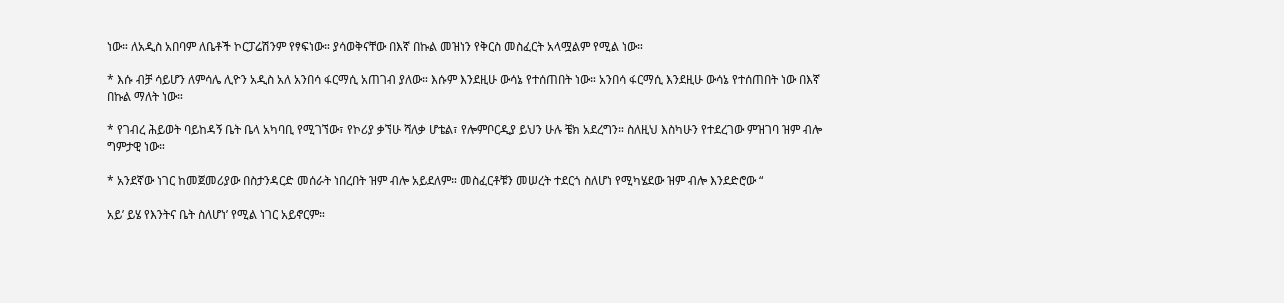ነው። ለአዲስ አበባም ለቤቶች ኮርፓሬሽንም የፃፍነው። ያሳወቅናቸው በእኛ በኩል መዝነን የቅርስ መስፈርት አላሟልም የሚል ነው።

* እሱ ብቻ ሳይሆን ለምሳሌ ሊዮን አዲስ አለ አንበሳ ፋርማሲ አጠገብ ያለው። እሱም እንደዚሁ ውሳኔ የተሰጠበት ነው። አንበሳ ፋርማሲ እንደዚሁ ውሳኔ የተሰጠበት ነው በእኛ በኩል ማለት ነው።

* የገብረ ሕይወት ባይከዳኝ ቤት ቤላ አካባቢ የሚገኘው፣ የኮሪያ ቃኘሁ ሻለቃ ሆቴል፣ የሎምቦርዲያ ይህን ሁሉ ቼክ አደረግን። ስለዚህ እስካሁን የተደረገው ምዝገባ ዝም ብሎ ግምታዊ ነው።

* አንደኛው ነገር ከመጀመሪያው በስታንዳርድ መሰራት ነበረበት ዝም ብሎ አይደለም። መስፈርቶቹን መሠረት ተደርጎ ስለሆነ የሚካሄደው ዝም ብሎ እንደድሮው “

አይ’ ይሄ የእንትና ቤት ስለሆነ’ የሚል ነገር አይኖርም።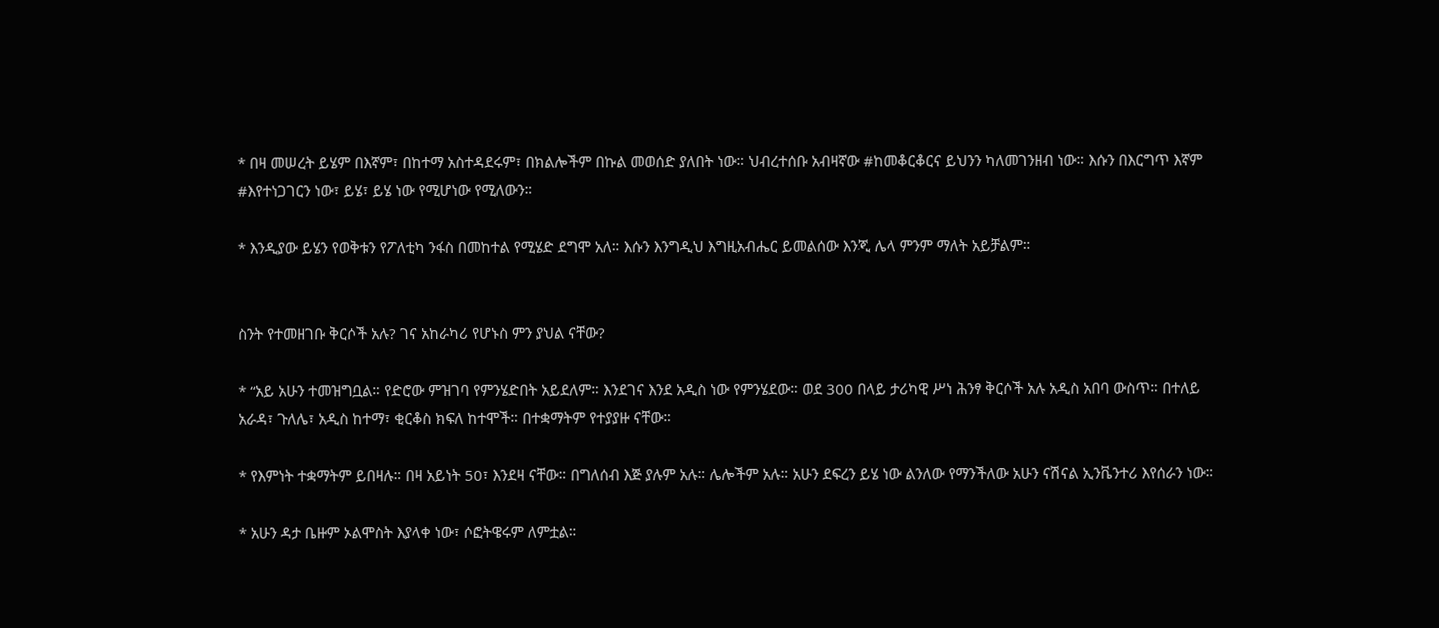* በዛ መሠረት ይሄም በእኛም፣ በከተማ አስተዳደሩም፣ በክልሎችም በኩል መወሰድ ያለበት ነው። ህብረተሰቡ አብዛኛው #ከመቆርቆርና ይህንን ካለመገንዘብ ነው። እሱን በእርግጥ እኛም #እየተነጋገርን ነው፣ ይሄ፣ ይሄ ነው የሚሆነው የሚለውን።

* እንዲያው ይሄን የወቅቱን የፖለቲካ ንፋስ በመከተል የሚሄድ ደግሞ አለ። እሱን እንግዲህ እግዚአብሔር ይመልሰው እንጂ ሌላ ምንም ማለት አይቻልም።


ስንት የተመዘገቡ ቅርሶች አሉ? ገና አከራካሪ የሆኑስ ምን ያህል ናቸው?

* “አይ አሁን ተመዝግቧል። የድሮው ምዝገባ የምንሄድበት አይደለም። እንደገና እንደ አዲስ ነው የምንሄደው። ወደ 300 በላይ ታሪካዊ ሥነ ሕንፃ ቅርሶች አሉ አዲስ አበባ ውስጥ። በተለይ አራዳ፣ ጉለሌ፣ አዲስ ከተማ፣ ቂርቆስ ክፍለ ከተሞች። በተቋማትም የተያያዙ ናቸው።

* የእምነት ተቋማትም ይበዛሉ። በዛ አይነት 50፣ እንደዛ ናቸው። በግለሰብ እጅ ያሉም አሉ። ሌሎችም አሉ። አሁን ደፍረን ይሄ ነው ልንለው የማንችለው አሁን ናሽናል ኢንቬንተሪ እየሰራን ነው።

* አሁን ዳታ ቤዙም ኦልሞስት እያላቀ ነው፣ ሶፎትዌሩም ለምቷል።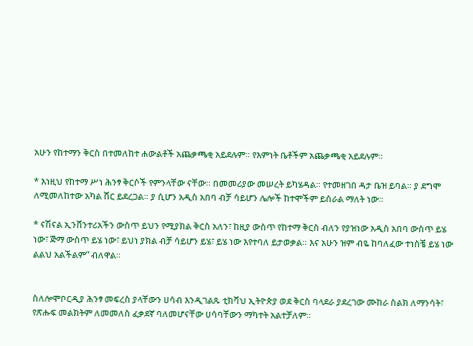አሁን የከተማን ቅርስ በተመለከተ ሐውልቶች አጨቃጫቂ አይደሉም። የእምነት ቤቶችም አጨቃጫቂ አይደሉም።

* እነዚህ የከተማ ሥነ ሕንፃ ቅርሶች የምንላቸው ናቸው። በመመሪያው መሠረት ይካሄዳል። የተመዘገበ ዳታ ቤዝ ይባል። ያ ደግሞ ለሚመለከተው አካል ሸር ይደረጋል። ያ ሲሆን አዲስ አበባ ብቻ ሳይሆን ሌሎች ከተሞችም ይሰራል ማለት ነው።

* ናሽናል ኢንቨንተሪአችን ውስጥ ይህን የሚያክል ቅርስ አለን፣ ከዚያ ውስጥ የከተማ ቅርስ ብለን የያዝነው አዲስ አበባ ውስጥ ይሄ ነው፣ ጅማ ውስጥ ይሄ ነው፣ ይህነ ያክል ብቻ ሳይሆን ይሄ፣ ይሄ ነው እየተባለ ይታወቃል። እና አሁን ዝም ብዬ ከባለፈው ተነስቼ ይሄ ነው ልልህ አልችልም” ብለዋል።


ስለሎሞቦርዲያ ሕንፃ መፍረስ ያላቸውን ሀሳብ እንዲገልጹ ቲክቫህ ኢትዮጵያ ወደ ቅርስ ባላደራ ያደረገው ሙከራ ስልክ ለማንሳት፣ የጽሑፍ መልክትም ለመመለስ ፈቃደኛ ባለመሆናቸው ሀሳባቸውን ማካተት አልተቻለም።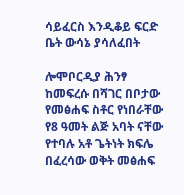ሳይፈርስ እንዲቆይ ፍርድ ቤት ውሳኔ ያሳለፈበት

ሎሞቦርዲያ ሕንፃ ከመፍረሱ በሻገር በቦታው የመፅሐፍ ስቶር የነበራቸው የ8 ዓመት ልጅ አባት ናቸው የተባሉ አቶ ጌትነት ክፍሌ በፈረሳው ወቅት መፅሐፍ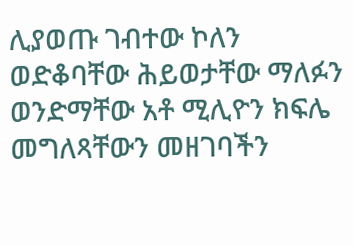ሊያወጡ ገብተው ኮለን ወድቆባቸው ሕይወታቸው ማለፉን ወንድማቸው አቶ ሚሊዮን ክፍሌ መግለጻቸውን መዘገባችን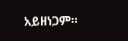አይዘነጋም።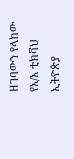ዘገባውን የላከው የአ/አ ቲክቫህ ኢትዮጵያ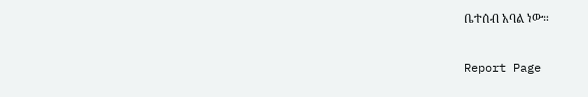ቤተሰብ አባል ነው።

Report Page